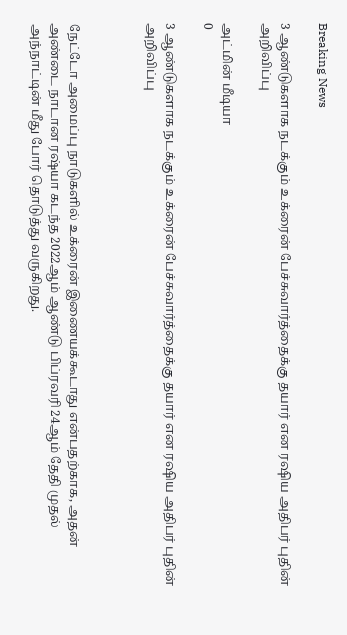Breaking News

3 ஆண்டுகளாக நடக்கும் உக்ரைன் பேச்சுவார்த்தைக்கு தயார் என ரஷிய அதிபர் புதின் அறிவிப்பு

அட்மின் மீடியா
0

3 ஆண்டுகளாக நடக்கும் உக்ரைன் பேச்சுவார்த்தைக்கு தயார் என ரஷிய அதிபர் புதின் அறிவிப்பு



நேட்டோ அமைப்பு நாடுகளில் உக்ரைன் இணையக்கூடாது என்பதற்காக, அதன் அண்டை நாடான ரஷ்யா கடந்த 2022ஆம் ஆண்டு பிப்ரவரி 24ஆம் தேதி முதல் அந்நாட்டின் மீது போர் தொடுத்து வருகிறது.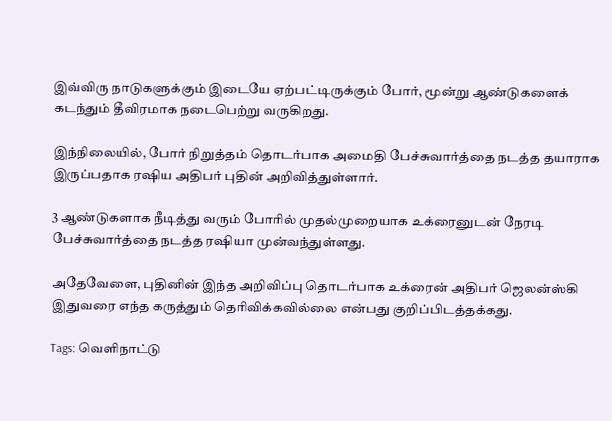இவ்விரு நாடுகளுக்கும் இடையே ஏற்பட்டிருக்கும் போர், மூன்று ஆண்டுகளைக் கடந்தும் தீவிரமாக நடைபெற்று வருகிறது.

இந்நிலையில், போர் நிறுத்தம் தொடர்பாக அமைதி பேச்சுவார்த்தை நடத்த தயாராக இருப்பதாக ரஷிய அதிபர் புதின் அறிவித்துள்ளார்.

3 ஆண்டுகளாக நீடித்து வரும் போரில் முதல்முறையாக உக்ரைனுடன் நேரடி பேச்சுவார்த்தை நடத்த ரஷியா முன்வந்துள்ளது.

அதேவேளை, புதினின் இந்த அறிவிப்பு தொடர்பாக உக்ரைன் அதிபர் ஜெலன்ஸ்கி இதுவரை எந்த கருத்தும் தெரிவிக்கவில்லை என்பது குறிப்பிடத்தக்கது.

Tags: வெளிநாட்டு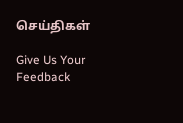செய்திகள்

Give Us Your Feedback